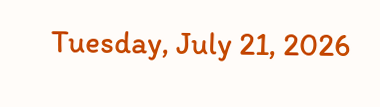Tuesday, July 21, 2026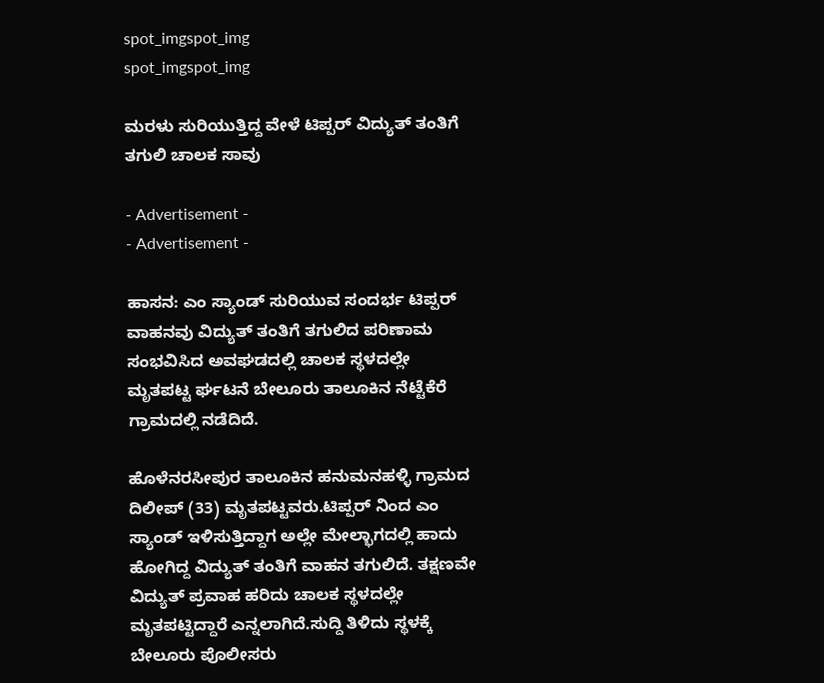spot_imgspot_img
spot_imgspot_img

ಮರಳು ಸುರಿಯುತ್ತಿದ್ದ ವೇಳೆ ಟಿಪ್ಪರ್ ವಿದ್ಯುತ್ ತಂತಿಗೆ ತಗುಲಿ ಚಾಲಕ ಸಾವು

- Advertisement -
- Advertisement -

ಹಾಸನ: ಎಂ ಸ್ಯಾಂಡ್ ಸುರಿಯುವ ಸಂದರ್ಭ ಟಿಪ್ಪರ್ ವಾಹನವು ವಿದ್ಯುತ್ ತಂತಿಗೆ ತಗುಲಿದ ಪರಿಣಾಮ ಸಂಭವಿಸಿದ ಅವಘಡದಲ್ಲಿ ಚಾಲಕ ಸ್ಥಳದಲ್ಲೇ ಮೃತಪಟ್ಟ ರ್ಘಟನೆ ಬೇಲೂರು ತಾಲೂಕಿನ ನೆಟ್ಟೆಕೆರೆ ಗ್ರಾಮದಲ್ಲಿ ನಡೆದಿದೆ.

ಹೊಳೆನರಸೀಪುರ ತಾಲೂಕಿನ ಹನುಮನಹಳ್ಳಿ ಗ್ರಾಮದ ದಿಲೀಪ್ (33) ಮೃತಪಟ್ಟವರು.ಟಿಪ್ಪರ್ ನಿಂದ ಎಂ ಸ್ಯಾಂಡ್ ಇಳಿಸುತ್ತಿದ್ದಾಗ ಅಲ್ಲೇ ಮೇಲ್ಭಾಗದಲ್ಲಿ ಹಾದು ಹೋಗಿದ್ದ ವಿದ್ಯುತ್ ತಂತಿಗೆ ವಾಹನ ತಗುಲಿದೆ. ತಕ್ಷಣವೇ ವಿದ್ಯುತ್ ಪ್ರವಾಹ ಹರಿದು ಚಾಲಕ ಸ್ಥಳದಲ್ಲೇ ಮೃತಪಟ್ಟಿದ್ದಾರೆ ಎನ್ನಲಾಗಿದೆ.ಸುದ್ದಿ ತಿಳಿದು ಸ್ಥಳಕ್ಕೆ ಬೇಲೂರು ಪೊಲೀಸರು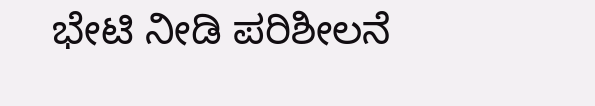ಭೇಟಿ ನೀಡಿ ಪರಿಶೀಲನೆ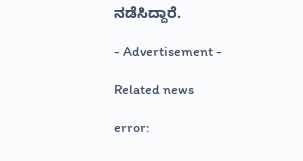ನಡೆಸಿದ್ದಾರೆ.

- Advertisement -

Related news

error: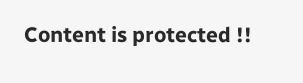Content is protected !!